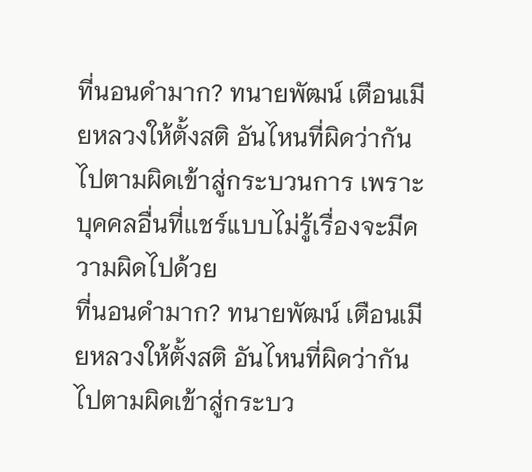ที่นอนดำมาก? ทนายพัฒน์ เตือนเมียหลวงให้ตั้งสติ อันไหนที่ผิดว่ากันไปตามผิดเข้าสู่กระบวนการ เพราะบุคคลอื่นที่เเชร์แบบไม่รู้เรื่องจะมีความผิดไปด้วย
ที่นอนดำมาก? ทนายพัฒน์ เตือนเมียหลวงให้ตั้งสติ อันไหนที่ผิดว่ากันไปตามผิดเข้าสู่กระบว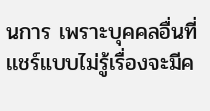นการ เพราะบุคคลอื่นที่เเชร์แบบไม่รู้เรื่องจะมีค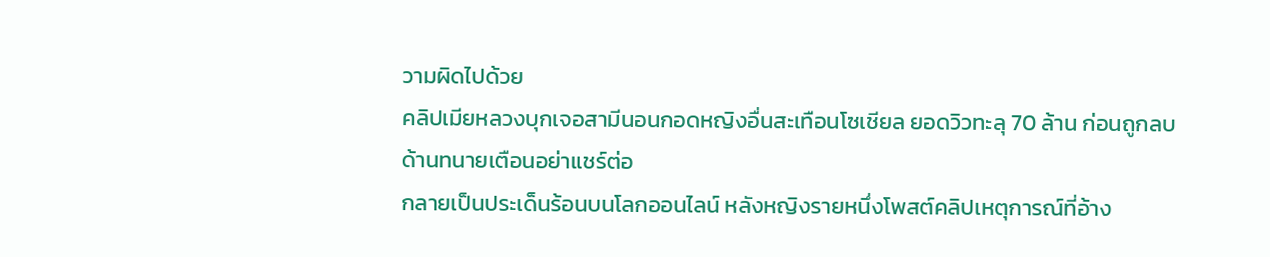วามผิดไปด้วย
คลิปเมียหลวงบุกเจอสามีนอนกอดหญิงอื่นสะเทือนโซเชียล ยอดวิวทะลุ 70 ล้าน ก่อนถูกลบ ด้านทนายเตือนอย่าแชร์ต่อ
กลายเป็นประเด็นร้อนบนโลกออนไลน์ หลังหญิงรายหนึ่งโพสต์คลิปเหตุการณ์ที่อ้าง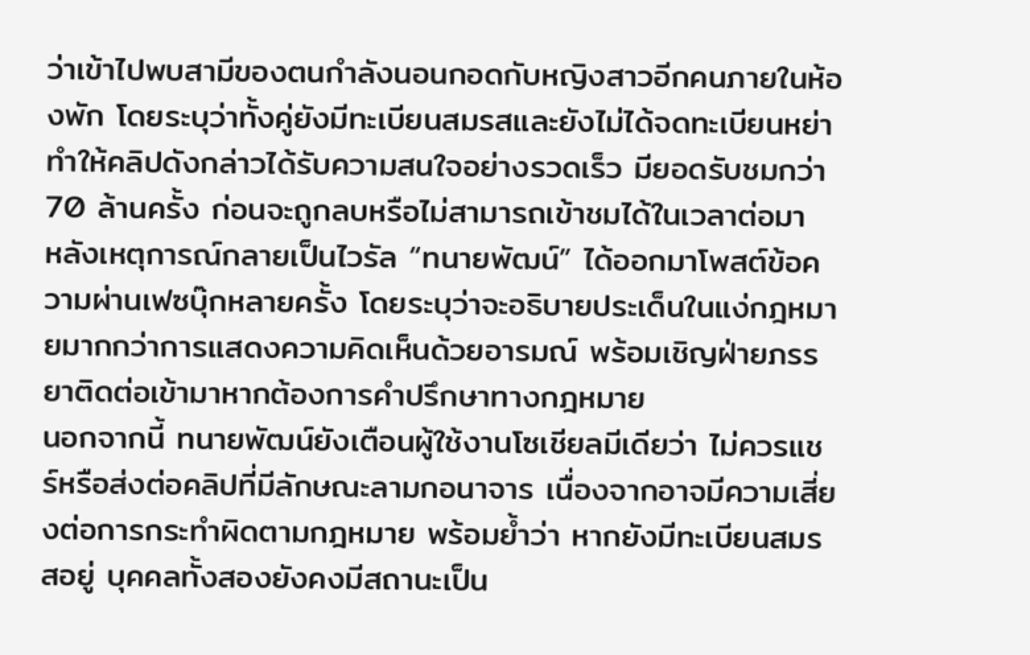ว่าเข้าไปพบสามีของตนกำลังนอนกอดกับหญิงสาวอีกคนภายในห้องพัก โดยระบุว่าทั้งคู่ยังมีทะเบียนสมรสและยังไม่ได้จดทะเบียนหย่า ทำให้คลิปดังกล่าวได้รับความสนใจอย่างรวดเร็ว มียอดรับชมกว่า 70 ล้านครั้ง ก่อนจะถูกลบหรือไม่สามารถเข้าชมได้ในเวลาต่อมา
หลังเหตุการณ์กลายเป็นไวรัล “ทนายพัฒน์” ได้ออกมาโพสต์ข้อความผ่านเฟซบุ๊กหลายครั้ง โดยระบุว่าจะอธิบายประเด็นในแง่กฎหมายมากกว่าการแสดงความคิดเห็นด้วยอารมณ์ พร้อมเชิญฝ่ายภรรยาติดต่อเข้ามาหากต้องการคำปรึกษาทางกฎหมาย
นอกจากนี้ ทนายพัฒน์ยังเตือนผู้ใช้งานโซเชียลมีเดียว่า ไม่ควรแชร์หรือส่งต่อคลิปที่มีลักษณะลามกอนาจาร เนื่องจากอาจมีความเสี่ยงต่อการกระทำผิดตามกฎหมาย พร้อมย้ำว่า หากยังมีทะเบียนสมรสอยู่ บุคคลทั้งสองยังคงมีสถานะเป็น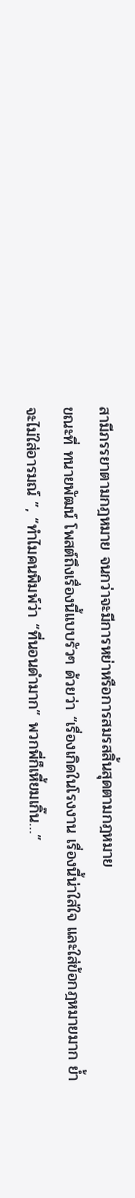สามีภรรยาตามกฎหมาย จนกว่าจะมีการหย่าหรือการสมรสสิ้นสุดตามกฎหมาย
ขณะที่ ทนายพัฒน์ โพสต์ถึงเรื่องนี้แบบรัวๆ ด้วยว่า “เรื่องเกิดในโรงงาน เรื่องนี้น่าใส่ใจ และใส่ข้อกฎหมายมาก ย้ำ จะไม่ใส่อารมณ์ ”, “ทำไมคนพิมพ์ว่า “ที่นอนดำมาก” พวกพี่ก็เหี้ยมเกิ๊น…”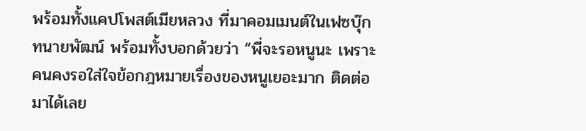พร้อมทั้งแคปโพสต์เมียหลวง ที่มาคอมเมนต์ในเฟซบุ๊ก ทนายพัฒน์ พร้อมทั้งบอกด้วยว่า “พี่จะรอหนูนะ เพราะคนคงรอใส่ใจข้อกฎหมายเรื่องของหนูเยอะมาก ติดต่อมาได้เลย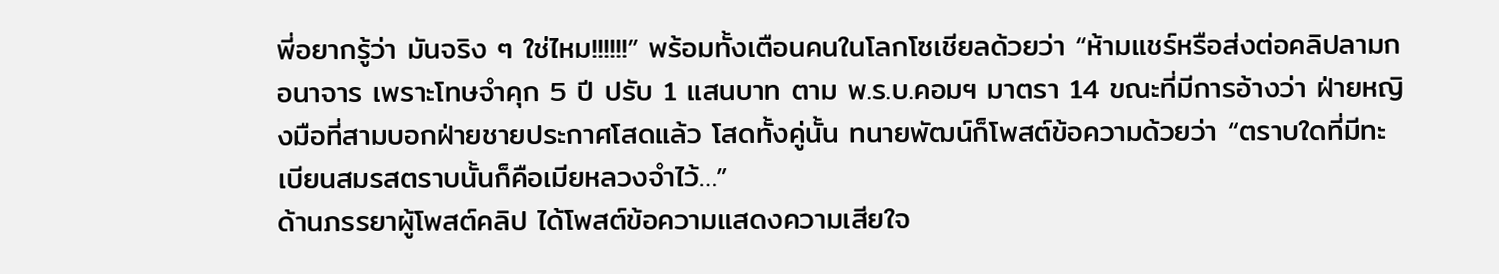พี่อยากรู้ว่า มันจริง ๆ ใช่ไหม!!!!!!” พร้อมทั้งเตือนคนในโลกโซเชียลด้วยว่า “ห้ามแชร์หรือส่งต่อคลิปลามกอนาจาร เพราะโทษจำคุก 5 ปี ปรับ 1 แสนบาท ตาม พ.ร.บ.คอมฯ มาตรา 14 ขณะที่มีการอ้างว่า ฝ่ายหญิงมือที่สามบอกฝ่ายชายประกาศโสดแล้ว โสดทั้งคู่นั้น ทนายพัฒน์ก็โพสต์ข้อความด้วยว่า “ตราบใดที่มีทะเบียนสมรสตราบนั้นก็คือเมียหลวงจำไว้…”
ด้านภรรยาผู้โพสต์คลิป ได้โพสต์ข้อความแสดงความเสียใจ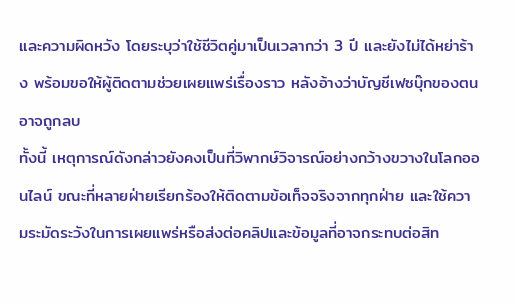และความผิดหวัง โดยระบุว่าใช้ชีวิตคู่มาเป็นเวลากว่า 3 ปี และยังไม่ได้หย่าร้าง พร้อมขอให้ผู้ติดตามช่วยเผยแพร่เรื่องราว หลังอ้างว่าบัญชีเฟซบุ๊กของตนอาจถูกลบ
ทั้งนี้ เหตุการณ์ดังกล่าวยังคงเป็นที่วิพากษ์วิจารณ์อย่างกว้างขวางในโลกออนไลน์ ขณะที่หลายฝ่ายเรียกร้องให้ติดตามข้อเท็จจริงจากทุกฝ่าย และใช้ความระมัดระวังในการเผยแพร่หรือส่งต่อคลิปและข้อมูลที่อาจกระทบต่อสิท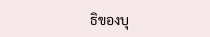ธิของบุ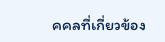คคลที่เกี่ยวข้อง